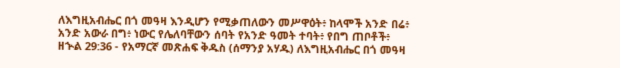ለእግዚአብሔር በጎ መዓዛ እንዲሆን የሚቃጠለውን መሥዋዕት፥ ከላሞች አንድ በሬ፥ አንድ አውራ በግ፥ ነውር የሌለባቸውን ሰባት የአንድ ዓመት ተባት፥ የበግ ጠቦቶች፥
ዘኍል 29:36 - የአማርኛ መጽሐፍ ቅዱስ (ሰማንያ አሃዱ) ለእግዚአብሔር በጎ መዓዛ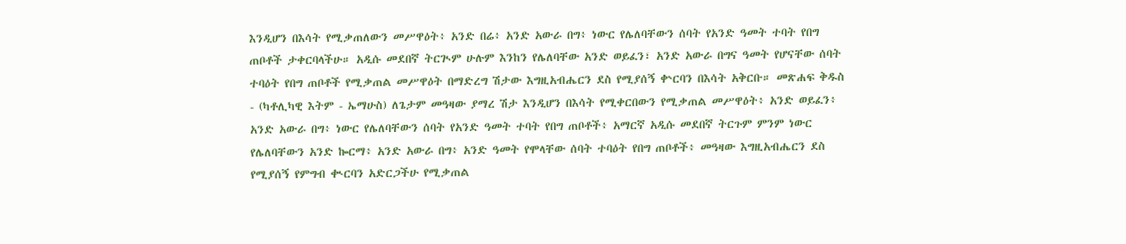እንዲሆን በእሳት የሚቃጠለውን መሥዋዕት፥ አንድ በሬ፥ አንድ አውራ በግ፥ ነውር የሌለባቸውን ሰባት የአንድ ዓመት ተባት የበግ ጠቦቶች ታቀርባላችሁ። አዲሱ መደበኛ ትርጒም ሁሉም እንከን የሌለባቸው አንድ ወይፈን፣ አንድ አውራ በግና ዓመት የሆናቸው ሰባት ተባዕት የበግ ጠቦቶች የሚቃጠል መሥዋዕት በማድረግ ሽታው እግዚአብሔርን ደስ የሚያሰኝ ቍርባን በእሳት አቅርቡ። መጽሐፍ ቅዱስ - (ካቶሊካዊ እትም - ኤማሁስ) ለጌታም መዓዛው ያማረ ሽታ እንዲሆን በእሳት የሚቀርበውን የሚቃጠል መሥዋዕት፥ አንድ ወይፈን፥ አንድ አውራ በግ፥ ነውር የሌለባቸውን ሰባት የአንድ ዓመት ተባት የበግ ጠቦቶች፥ አማርኛ አዲሱ መደበኛ ትርጉም ምንም ነውር የሌለባቸውን አንድ ኰርማ፥ አንድ አውራ በግ፥ አንድ ዓመት የሞላቸው ሰባት ተባዕት የበግ ጠቦቶች፥ መዓዛው እግዚአብሔርን ደስ የሚያሰኝ የምግብ ቊርባን አድርጋችሁ የሚቃጠል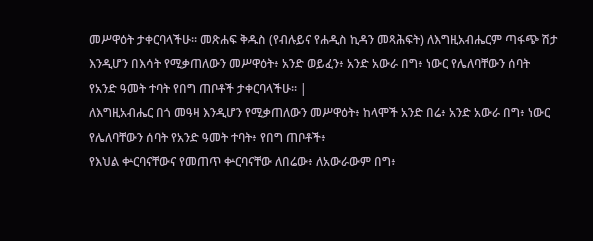መሥዋዕት ታቀርባላችሁ። መጽሐፍ ቅዱስ (የብሉይና የሐዲስ ኪዳን መጻሕፍት) ለእግዚአብሔርም ጣፋጭ ሽታ እንዲሆን በእሳት የሚቃጠለውን መሥዋዕት፥ አንድ ወይፈን፥ አንድ አውራ በግ፥ ነውር የሌለባቸውን ሰባት የአንድ ዓመት ተባት የበግ ጠቦቶች ታቀርባላችሁ። |
ለእግዚአብሔር በጎ መዓዛ እንዲሆን የሚቃጠለውን መሥዋዕት፥ ከላሞች አንድ በሬ፥ አንድ አውራ በግ፥ ነውር የሌለባቸውን ሰባት የአንድ ዓመት ተባት፥ የበግ ጠቦቶች፥
የእህል ቍርባናቸውና የመጠጥ ቍርባናቸው ለበሬው፥ ለአውራውም በግ፥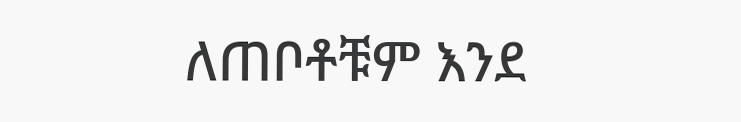ለጠቦቶቹም እንደ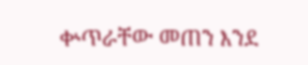ቍጥራቸው መጠን እንደ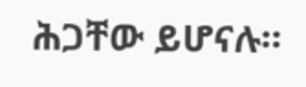ሕጋቸው ይሆናሉ።